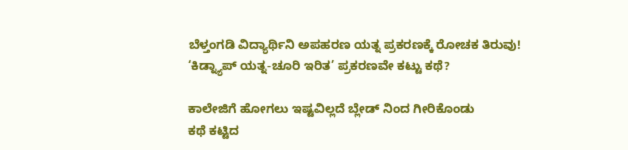ಬೆಳ್ತಂಗಡಿ ವಿದ್ಯಾರ್ಥಿನಿ ಅಪಹರಣ ಯತ್ನ ಪ್ರಕರಣಕ್ಕೆ ರೋಚಕ ತಿರುವು! ‘ಕಿಡ್ನ್ಯಾಪ್ ಯತ್ನ-ಚೂರಿ ಇರಿತ’ ಪ್ರಕರಣವೇ ಕಟ್ಟು ಕಥೆ?

ಕಾಲೇಜಿಗೆ ಹೋಗಲು ಇಷ್ಟವಿಲ್ಲದೆ ಬ್ಲೇಡ್ ನಿಂದ ಗೀರಿಕೊಂಡು
ಕಥೆ ಕಟ್ಟಿದ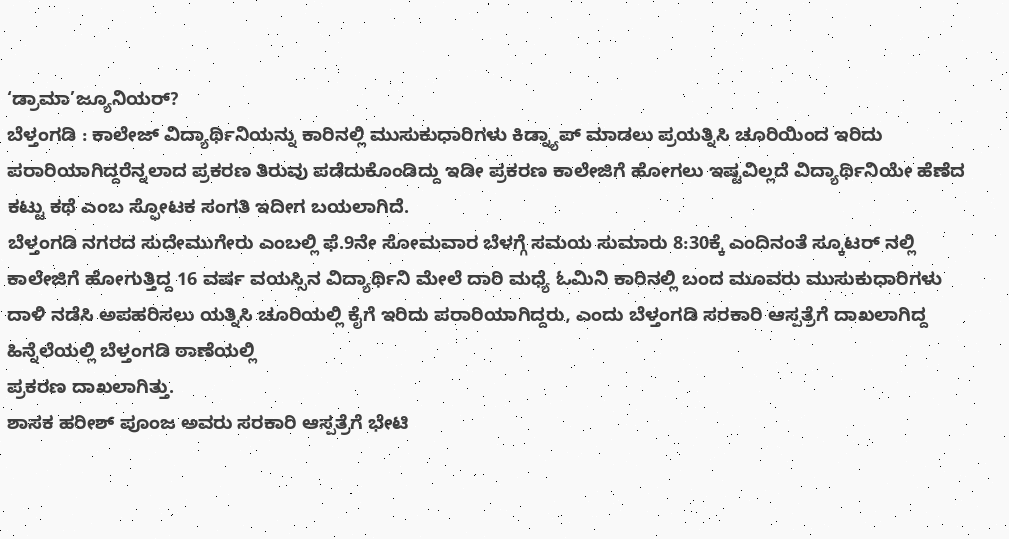‘ಡ್ರಾಮಾ’ಜ್ಯೂನಿಯರ್?
ಬೆಳ್ತಂಗಡಿ : ಕಾಲೇಜ್ ವಿದ್ಯಾರ್ಥಿನಿಯನ್ನು ಕಾರಿನಲ್ಲಿ ಮುಸುಕುಧಾರಿಗಳು ಕಿಡ್ನ್ಯಾಪ್ ಮಾಡಲು ಪ್ರಯತ್ನಿಸಿ ಚೂರಿಯಿಂದ ಇರಿದು ಪರಾರಿಯಾಗಿದ್ದರೆನ್ನಲಾದ ಪ್ರಕರಣ ತಿರುವು ಪಡೆದುಕೊಂಡಿದ್ದು ಇಡೀ ಪ್ರಕರಣ ಕಾಲೇಜಿಗೆ ಹೋಗಲು ಇಷ್ಟವಿಲ್ಲದೆ ವಿದ್ಯಾರ್ಥಿನಿಯೇ ಹೆಣೆದ ಕಟ್ಟು ಕಥೆ ಎಂಬ ಸ್ಫೋಟಕ ಸಂಗತಿ ಇದೀಗ ಬಯಲಾಗಿದೆ.
ಬೆಳ್ತಂಗಡಿ ನಗರದ ಸುದೇಮುಗೇರು ಎಂಬಲ್ಲಿ ಫೆ.9ನೇ ಸೋಮವಾರ ಬೆಳಗ್ಗೆ ಸಮಯ ಸುಮಾರು 8:30ಕ್ಕೆ ಎಂದಿನಂತೆ ಸ್ಕೂಟರ್ ನಲ್ಲಿ
ಕಾಲೇಜಿಗೆ ಹೋಗುತ್ತಿದ್ದ 16 ವರ್ಷ ವಯಸ್ಸಿನ ವಿದ್ಯಾರ್ಥಿನಿ ಮೇಲೆ ದಾರಿ ಮಧ್ಯೆ ಓಮಿನಿ ಕಾರಿನಲ್ಲಿ ಬಂದ ಮೂವರು ಮುಸುಕುಧಾರಿಗಳು
ದಾಳಿ ನಡೆಸಿ ಅಪಹರಿಸಲು ಯತ್ನಿಸಿ ಚೂರಿಯಲ್ಲಿ ಕೈಗೆ ಇರಿದು ಪರಾರಿಯಾಗಿದ್ದರು, ಎಂದು ಬೆಳ್ತಂಗಡಿ ಸರಕಾರಿ ಆಸ್ಪತ್ರೆಗೆ ದಾಖಲಾಗಿದ್ದ ಹಿನ್ನೆಲೆಯಲ್ಲಿ ಬೆಳ್ತಂಗಡಿ ಠಾಣೆಯಲ್ಲಿ
ಪ್ರಕರಣ ದಾಖಲಾಗಿತ್ತು.
ಶಾಸಕ ಹರೀಶ್ ಪೂಂಜ ಅವರು ಸರಕಾರಿ ಆಸ್ಪತ್ರೆಗೆ ಭೇಟಿ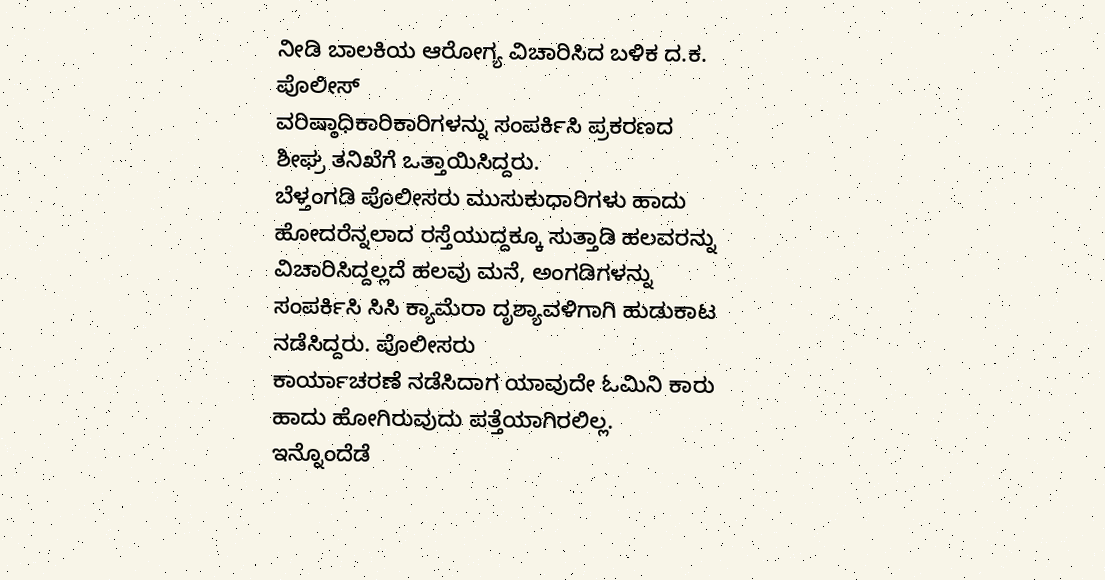ನೀಡಿ ಬಾಲಕಿಯ ಆರೋಗ್ಯ ವಿಚಾರಿಸಿದ ಬಳಿಕ ದ.ಕ. ಪೊಲೀಸ್
ವರಿಷ್ಠಾಧಿಕಾರಿಕಾರಿಗಳನ್ನು ಸಂಪರ್ಕಿಸಿ ಪ್ರಕರಣದ ಶೀಘ್ರ ತನಿಖೆಗೆ ಒತ್ತಾಯಿಸಿದ್ದರು.
ಬೆಳ್ತಂಗಡಿ ಪೊಲೀಸರು ಮುಸುಕುಧಾರಿಗಳು ಹಾದು ಹೋದರೆನ್ನಲಾದ ರಸ್ತೆಯುದ್ದಕ್ಕೂ ಸುತ್ತಾಡಿ ಹಲವರನ್ನು ವಿಚಾರಿಸಿದ್ದಲ್ಲದೆ ಹಲವು ಮನೆ, ಅಂಗಡಿಗಳನ್ನು ಸಂಪರ್ಕಿಸಿ ಸಿಸಿ ಕ್ಯಾಮೆರಾ ದೃಶ್ಯಾವಳಿಗಾಗಿ ಹುಡುಕಾಟ ನಡೆಸಿದ್ದರು. ಪೊಲೀಸರು
ಕಾರ್ಯಾಚರಣೆ ನಡೆಸಿದಾಗ ಯಾವುದೇ ಓಮಿನಿ ಕಾರು ಹಾದು ಹೋಗಿರುವುದು ಪತ್ತೆಯಾಗಿರಲಿಲ್ಲ. ಇನ್ನೊಂದೆಡೆ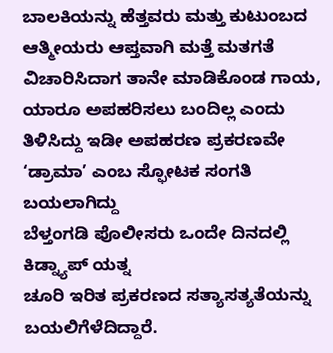ಬಾಲಕಿಯನ್ನು ಹೆತ್ತವರು ಮತ್ತು ಕುಟುಂಬದ ಆತ್ಮೀಯರು ಆಪ್ತವಾಗಿ ಮತ್ತೆ ಮತಗತೆ ವಿಚಾರಿಸಿದಾಗ ತಾನೇ ಮಾಡಿಕೊಂಡ ಗಾಯ, ಯಾರೂ ಅಪಹರಿಸಲು ಬಂದಿಲ್ಲ ಎಂದು ತಿಳಿಸಿದ್ದು ಇಡೀ ಅಪಹರಣ ಪ್ರಕರಣವೇ ‘ಡ್ರಾಮಾ’ ಎಂಬ ಸ್ಫೋಟಕ ಸಂಗತಿ ಬಯಲಾಗಿದ್ದು
ಬೆಳ್ತಂಗಡಿ ಪೊಲೀಸರು ಒಂದೇ ದಿನದಲ್ಲಿ ಕಿಡ್ನ್ಯಾಪ್ ಯತ್ನ
ಚೂರಿ ಇರಿತ ಪ್ರಕರಣದ ಸತ್ಯಾಸತ್ಯತೆಯನ್ನು ಬಯಲಿಗೆಳೆದಿದ್ದಾರೆ.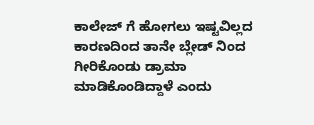ಕಾಲೇಜ್ ಗೆ ಹೋಗಲು ಇಷ್ಟವಿಲ್ಲದ ಕಾರಣದಿಂದ ತಾನೇ ಬ್ಲೇಡ್ ನಿಂದ ಗೀರಿಕೊಂಡು ಡ್ರಾಮಾ ಮಾಡಿಕೊಂಡಿದ್ದಾಳೆ ಎಂದು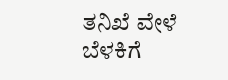ತನಿಖೆ ವೇಳೆ ಬೆಳಕಿಗೆ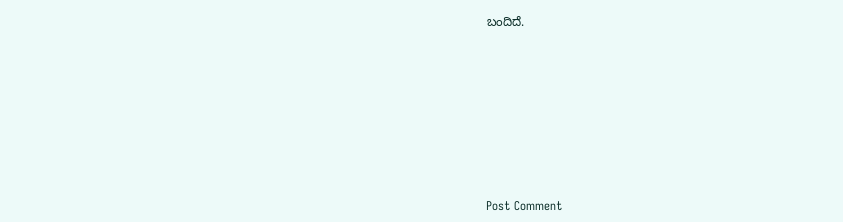ಬಂದಿದೆ.













Post Comment